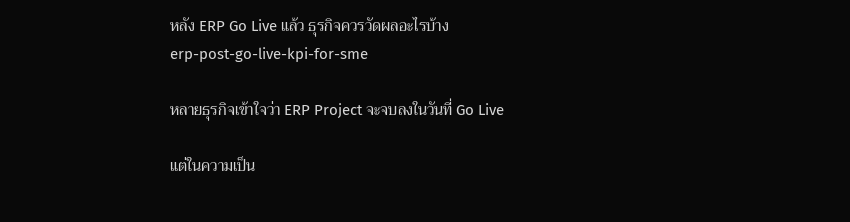หลัง ERP Go Live แล้ว ธุรกิจควรวัดผลอะไรบ้าง
erp-post-go-live-kpi-for-sme

หลายธุรกิจเข้าใจว่า ERP Project จะจบลงในวันที่ Go Live

แต่ในความเป็น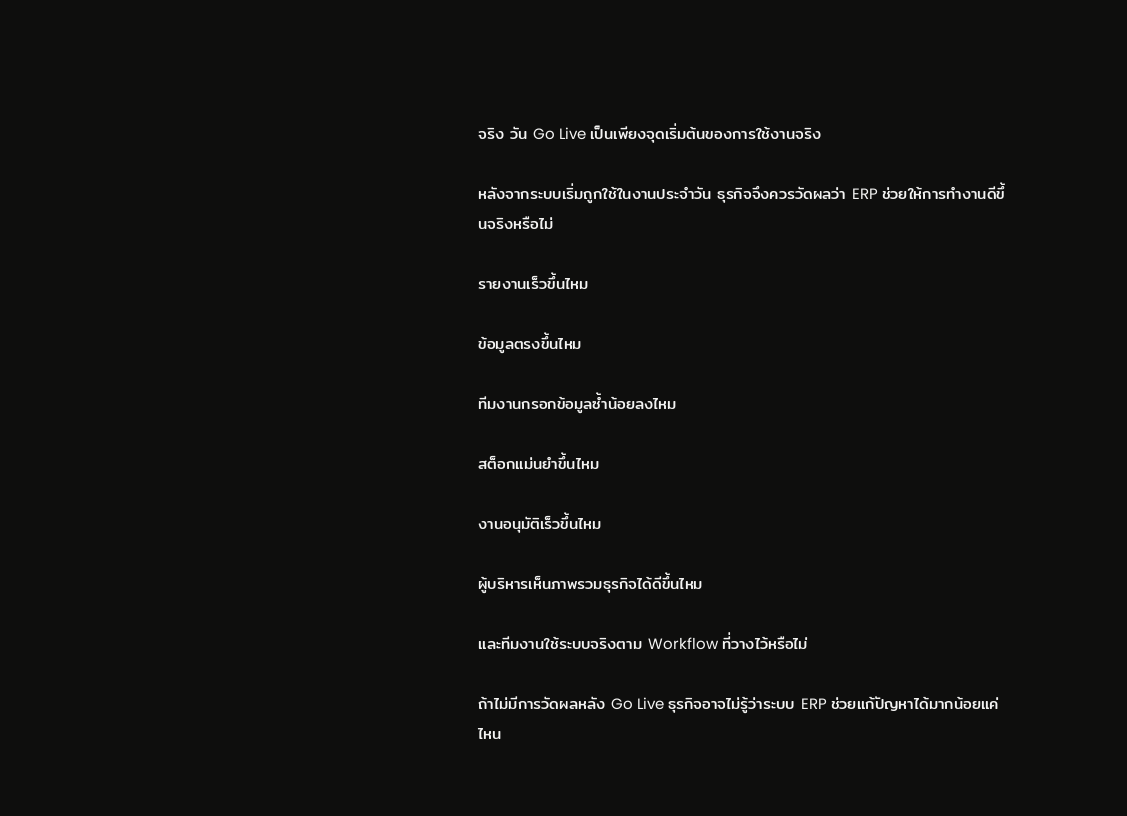จริง วัน Go Live เป็นเพียงจุดเริ่มต้นของการใช้งานจริง

หลังจากระบบเริ่มถูกใช้ในงานประจำวัน ธุรกิจจึงควรวัดผลว่า ERP ช่วยให้การทำงานดีขึ้นจริงหรือไม่

รายงานเร็วขึ้นไหม

ข้อมูลตรงขึ้นไหม

ทีมงานกรอกข้อมูลซ้ำน้อยลงไหม

สต็อกแม่นยำขึ้นไหม

งานอนุมัติเร็วขึ้นไหม

ผู้บริหารเห็นภาพรวมธุรกิจได้ดีขึ้นไหม

และทีมงานใช้ระบบจริงตาม Workflow ที่วางไว้หรือไม่

ถ้าไม่มีการวัดผลหลัง Go Live ธุรกิจอาจไม่รู้ว่าระบบ ERP ช่วยแก้ปัญหาได้มากน้อยแค่ไหน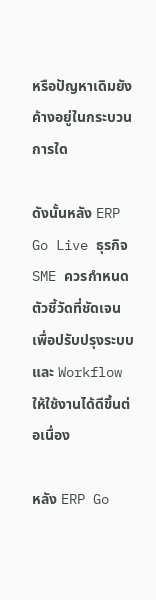หรือปัญหาเดิมยังค้างอยู่ในกระบวนการใด

ดังนั้นหลัง ERP Go Live ธุรกิจ SME ควรกำหนดตัวชี้วัดที่ชัดเจน เพื่อปรับปรุงระบบและ Workflow ให้ใช้งานได้ดีขึ้นต่อเนื่อง

หลัง ERP Go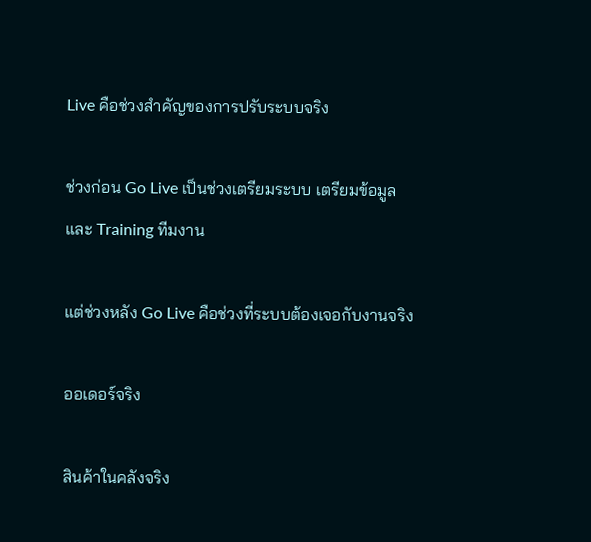Live คือช่วงสำคัญของการปรับระบบจริง

ช่วงก่อน Go Live เป็นช่วงเตรียมระบบ เตรียมข้อมูล และ Training ทีมงาน

แต่ช่วงหลัง Go Live คือช่วงที่ระบบต้องเจอกับงานจริง

ออเดอร์จริง

สินค้าในคลังจริง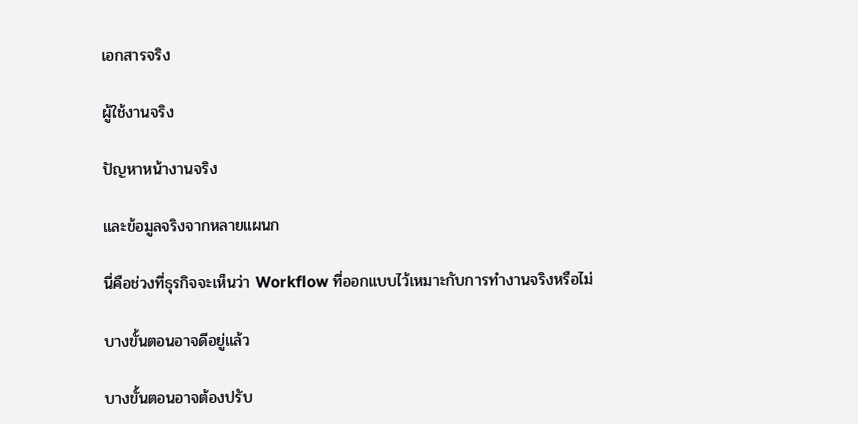เอกสารจริง

ผู้ใช้งานจริง

ปัญหาหน้างานจริง

และข้อมูลจริงจากหลายแผนก

นี่คือช่วงที่ธุรกิจจะเห็นว่า Workflow ที่ออกแบบไว้เหมาะกับการทำงานจริงหรือไม่

บางขั้นตอนอาจดีอยู่แล้ว

บางขั้นตอนอาจต้องปรับ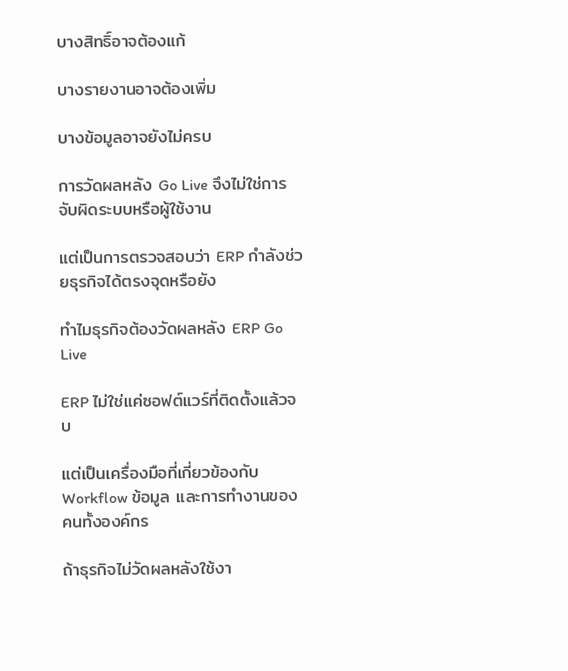บางสิทธิ์อาจต้องแก้

บางรายงานอาจต้องเพิ่ม

บางข้อมูลอาจยังไม่ครบ

การวัดผลหลัง Go Live จึงไม่ใช่การจับผิดระบบหรือผู้ใช้งาน

แต่เป็นการตรวจสอบว่า ERP กำลังช่วยธุรกิจได้ตรงจุดหรือยัง

ทำไมธุรกิจต้องวัดผลหลัง ERP Go Live

ERP ไม่ใช่แค่ซอฟต์แวร์ที่ติดตั้งแล้วจบ

แต่เป็นเครื่องมือที่เกี่ยวข้องกับ Workflow ข้อมูล และการทำงานของคนทั้งองค์กร

ถ้าธุรกิจไม่วัดผลหลังใช้งา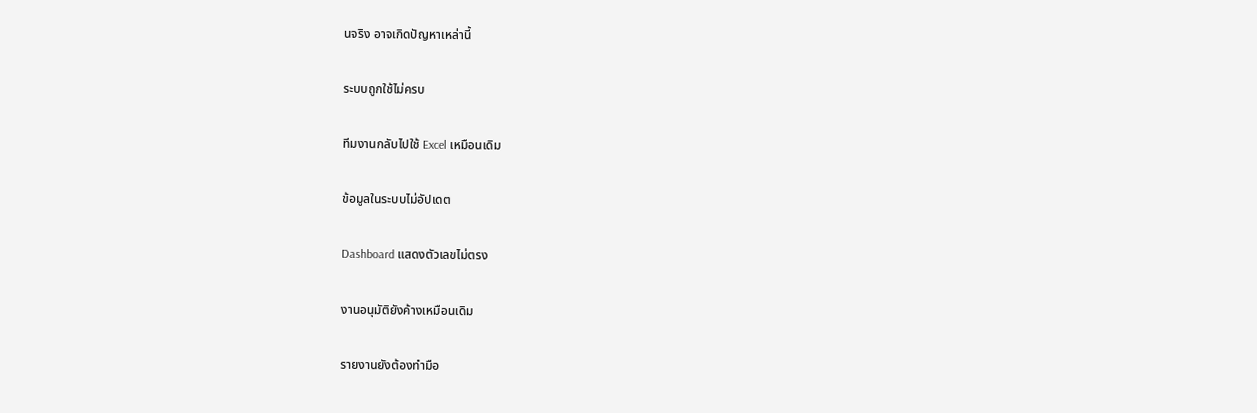นจริง อาจเกิดปัญหาเหล่านี้

ระบบถูกใช้ไม่ครบ

ทีมงานกลับไปใช้ Excel เหมือนเดิม

ข้อมูลในระบบไม่อัปเดต

Dashboard แสดงตัวเลขไม่ตรง

งานอนุมัติยังค้างเหมือนเดิม

รายงานยังต้องทำมือ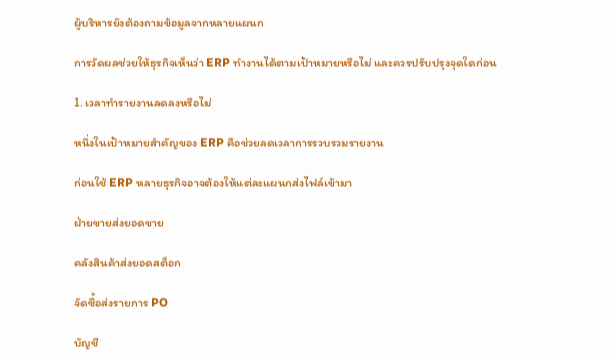ผู้บริหารยังต้องถามข้อมูลจากหลายแผนก

การวัดผลช่วยให้ธุรกิจเห็นว่า ERP ทำงานได้ตามเป้าหมายหรือไม่ และควรปรับปรุงจุดใดก่อน

1. เวลาทำรายงานลดลงหรือไม่

หนึ่งในเป้าหมายสำคัญของ ERP คือช่วยลดเวลาการรวบรวมรายงาน

ก่อนใช้ ERP หลายธุรกิจอาจต้องให้แต่ละแผนกส่งไฟล์เข้ามา

ฝ่ายขายส่งยอดขาย

คลังสินค้าส่งยอดสต็อก

จัดซื้อส่งรายการ PO

บัญชี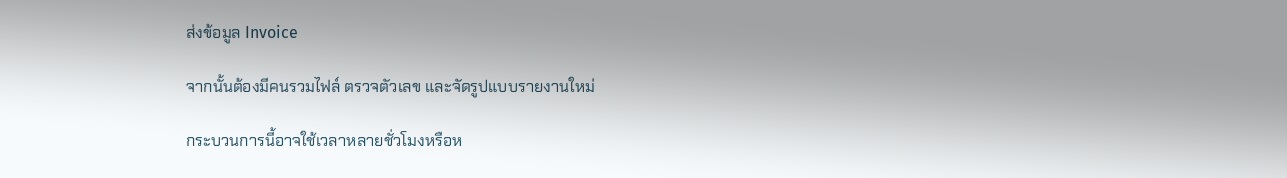ส่งข้อมูล Invoice

จากนั้นต้องมีคนรวมไฟล์ ตรวจตัวเลข และจัดรูปแบบรายงานใหม่

กระบวนการนี้อาจใช้เวลาหลายชั่วโมงหรือห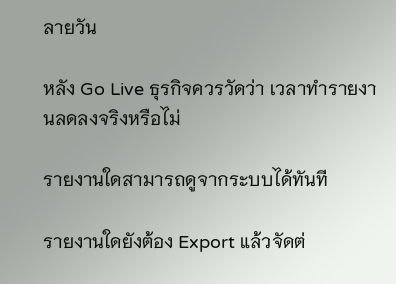ลายวัน

หลัง Go Live ธุรกิจควรวัดว่า เวลาทำรายงานลดลงจริงหรือไม่

รายงานใดสามารถดูจากระบบได้ทันที

รายงานใดยังต้อง Export แล้วจัดต่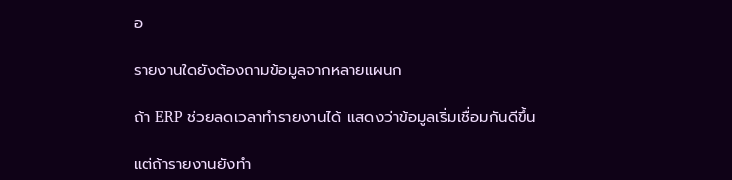อ

รายงานใดยังต้องถามข้อมูลจากหลายแผนก

ถ้า ERP ช่วยลดเวลาทำรายงานได้ แสดงว่าข้อมูลเริ่มเชื่อมกันดีขึ้น

แต่ถ้ารายงานยังทำ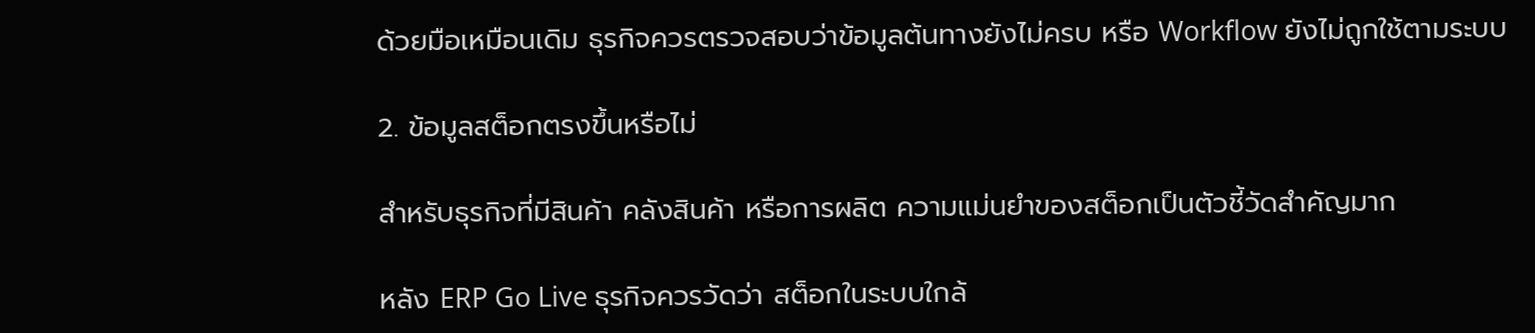ด้วยมือเหมือนเดิม ธุรกิจควรตรวจสอบว่าข้อมูลต้นทางยังไม่ครบ หรือ Workflow ยังไม่ถูกใช้ตามระบบ

2. ข้อมูลสต็อกตรงขึ้นหรือไม่

สำหรับธุรกิจที่มีสินค้า คลังสินค้า หรือการผลิต ความแม่นยำของสต็อกเป็นตัวชี้วัดสำคัญมาก

หลัง ERP Go Live ธุรกิจควรวัดว่า สต็อกในระบบใกล้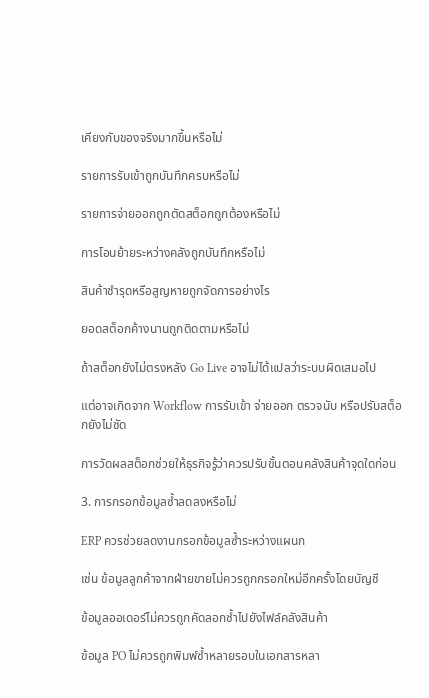เคียงกับของจริงมากขึ้นหรือไม่

รายการรับเข้าถูกบันทึกครบหรือไม่

รายการจ่ายออกถูกตัดสต็อกถูกต้องหรือไม่

การโอนย้ายระหว่างคลังถูกบันทึกหรือไม่

สินค้าชำรุดหรือสูญหายถูกจัดการอย่างไร

ยอดสต็อกค้างนานถูกติดตามหรือไม่

ถ้าสต็อกยังไม่ตรงหลัง Go Live อาจไม่ได้แปลว่าระบบผิดเสมอไป

แต่อาจเกิดจาก Workflow การรับเข้า จ่ายออก ตรวจนับ หรือปรับสต็อกยังไม่ชัด

การวัดผลสต็อกช่วยให้ธุรกิจรู้ว่าควรปรับขั้นตอนคลังสินค้าจุดใดก่อน

3. การกรอกข้อมูลซ้ำลดลงหรือไม่

ERP ควรช่วยลดงานกรอกข้อมูลซ้ำระหว่างแผนก

เช่น ข้อมูลลูกค้าจากฝ่ายขายไม่ควรถูกกรอกใหม่อีกครั้งโดยบัญชี

ข้อมูลออเดอร์ไม่ควรถูกคัดลอกซ้ำไปยังไฟล์คลังสินค้า

ข้อมูล PO ไม่ควรถูกพิมพ์ซ้ำหลายรอบในเอกสารหลา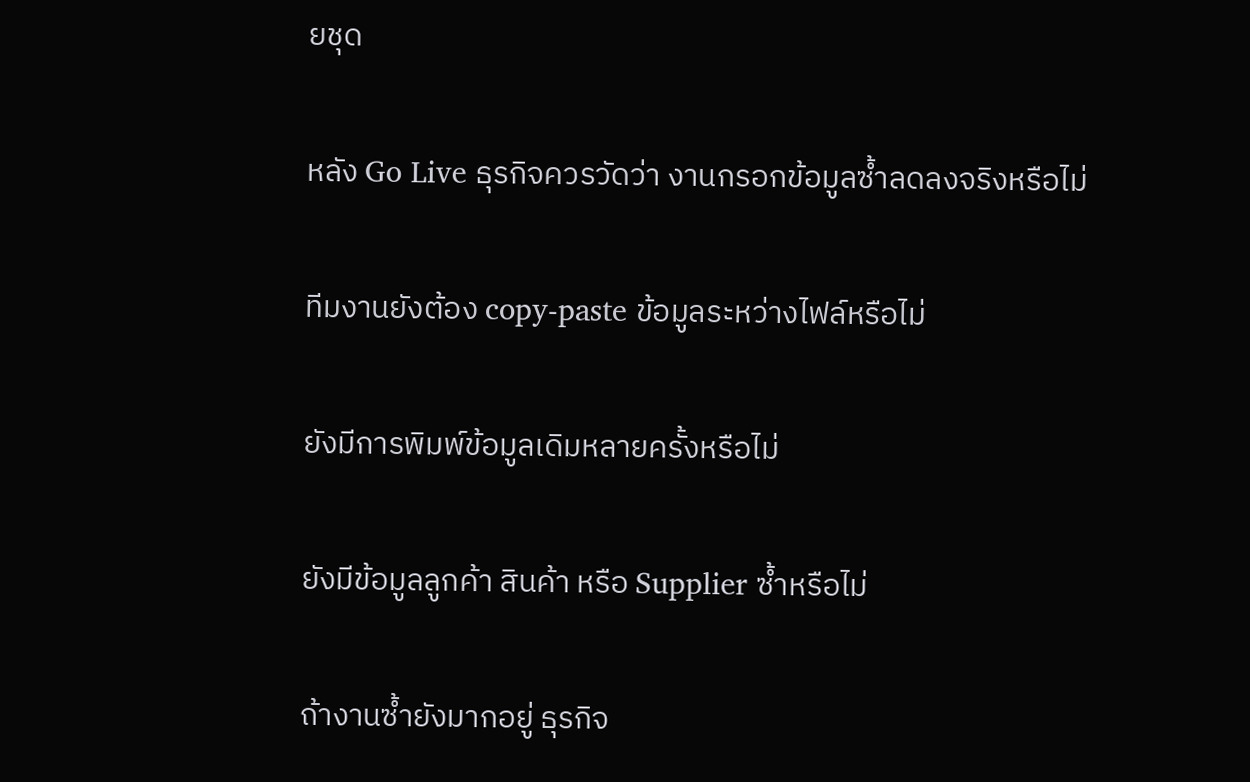ยชุด

หลัง Go Live ธุรกิจควรวัดว่า งานกรอกข้อมูลซ้ำลดลงจริงหรือไม่

ทีมงานยังต้อง copy-paste ข้อมูลระหว่างไฟล์หรือไม่

ยังมีการพิมพ์ข้อมูลเดิมหลายครั้งหรือไม่

ยังมีข้อมูลลูกค้า สินค้า หรือ Supplier ซ้ำหรือไม่

ถ้างานซ้ำยังมากอยู่ ธุรกิจ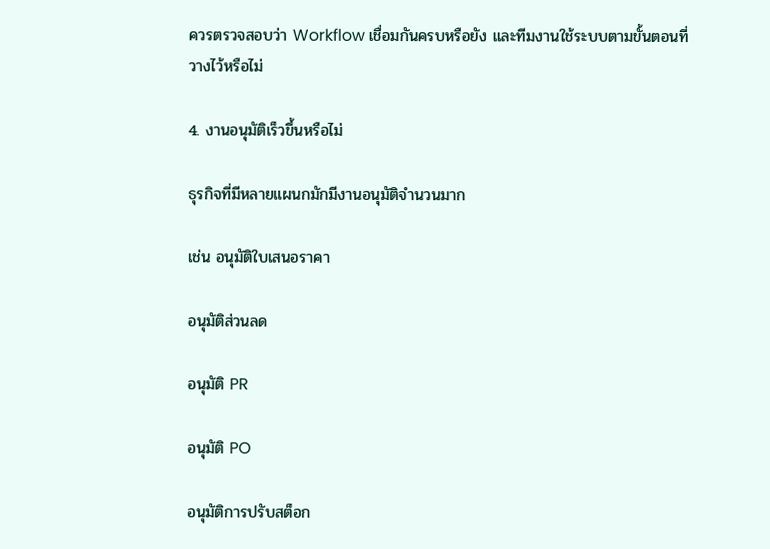ควรตรวจสอบว่า Workflow เชื่อมกันครบหรือยัง และทีมงานใช้ระบบตามขั้นตอนที่วางไว้หรือไม่

4. งานอนุมัติเร็วขึ้นหรือไม่

ธุรกิจที่มีหลายแผนกมักมีงานอนุมัติจำนวนมาก

เช่น อนุมัติใบเสนอราคา

อนุมัติส่วนลด

อนุมัติ PR

อนุมัติ PO

อนุมัติการปรับสต็อก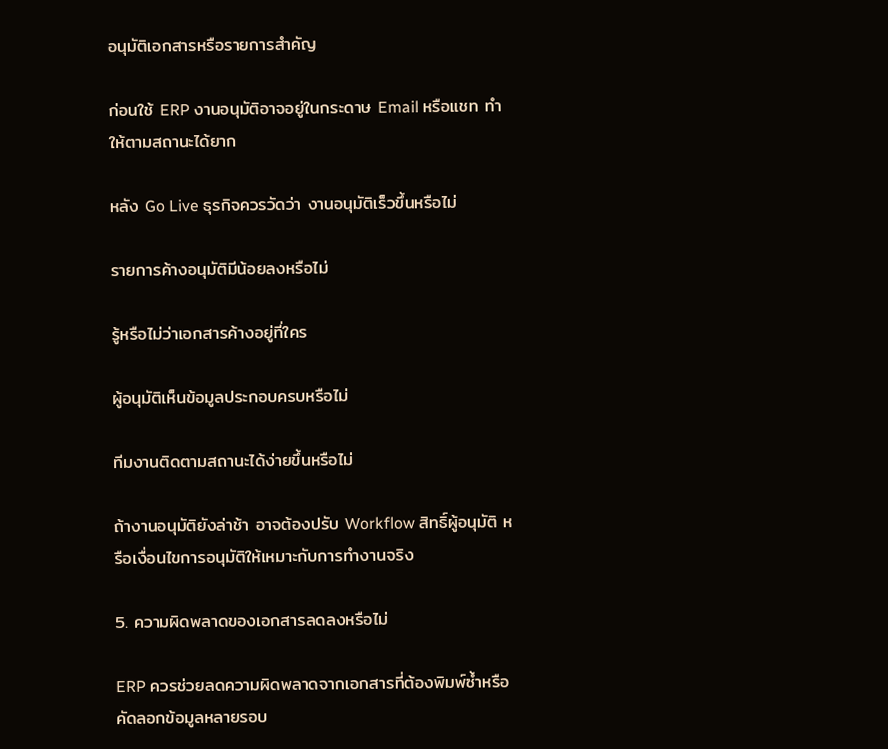อนุมัติเอกสารหรือรายการสำคัญ

ก่อนใช้ ERP งานอนุมัติอาจอยู่ในกระดาษ Email หรือแชท ทำให้ตามสถานะได้ยาก

หลัง Go Live ธุรกิจควรวัดว่า งานอนุมัติเร็วขึ้นหรือไม่

รายการค้างอนุมัติมีน้อยลงหรือไม่

รู้หรือไม่ว่าเอกสารค้างอยู่ที่ใคร

ผู้อนุมัติเห็นข้อมูลประกอบครบหรือไม่

ทีมงานติดตามสถานะได้ง่ายขึ้นหรือไม่

ถ้างานอนุมัติยังล่าช้า อาจต้องปรับ Workflow สิทธิ์ผู้อนุมัติ หรือเงื่อนไขการอนุมัติให้เหมาะกับการทำงานจริง

5. ความผิดพลาดของเอกสารลดลงหรือไม่

ERP ควรช่วยลดความผิดพลาดจากเอกสารที่ต้องพิมพ์ซ้ำหรือคัดลอกข้อมูลหลายรอบ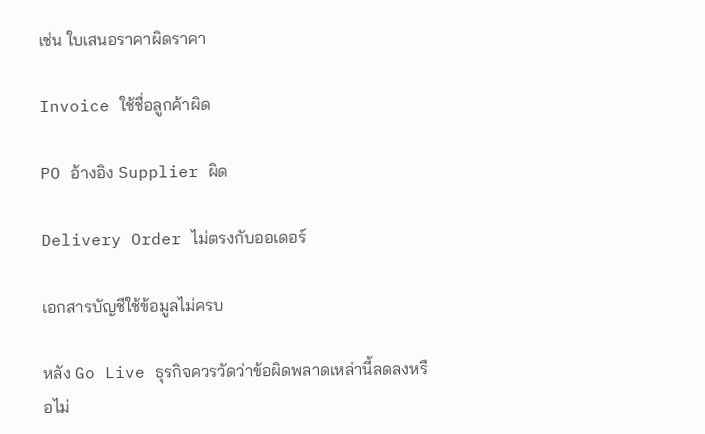เช่น ใบเสนอราคาผิดราคา

Invoice ใช้ชื่อลูกค้าผิด

PO อ้างอิง Supplier ผิด

Delivery Order ไม่ตรงกับออเดอร์

เอกสารบัญชีใช้ข้อมูลไม่ครบ

หลัง Go Live ธุรกิจควรวัดว่าข้อผิดพลาดเหล่านี้ลดลงหรือไม่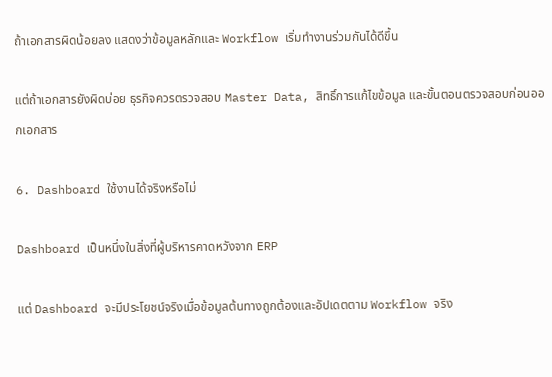ถ้าเอกสารผิดน้อยลง แสดงว่าข้อมูลหลักและ Workflow เริ่มทำงานร่วมกันได้ดีขึ้น

แต่ถ้าเอกสารยังผิดบ่อย ธุรกิจควรตรวจสอบ Master Data, สิทธิ์การแก้ไขข้อมูล และขั้นตอนตรวจสอบก่อนออกเอกสาร

6. Dashboard ใช้งานได้จริงหรือไม่

Dashboard เป็นหนึ่งในสิ่งที่ผู้บริหารคาดหวังจาก ERP

แต่ Dashboard จะมีประโยชน์จริงเมื่อข้อมูลต้นทางถูกต้องและอัปเดตตาม Workflow จริง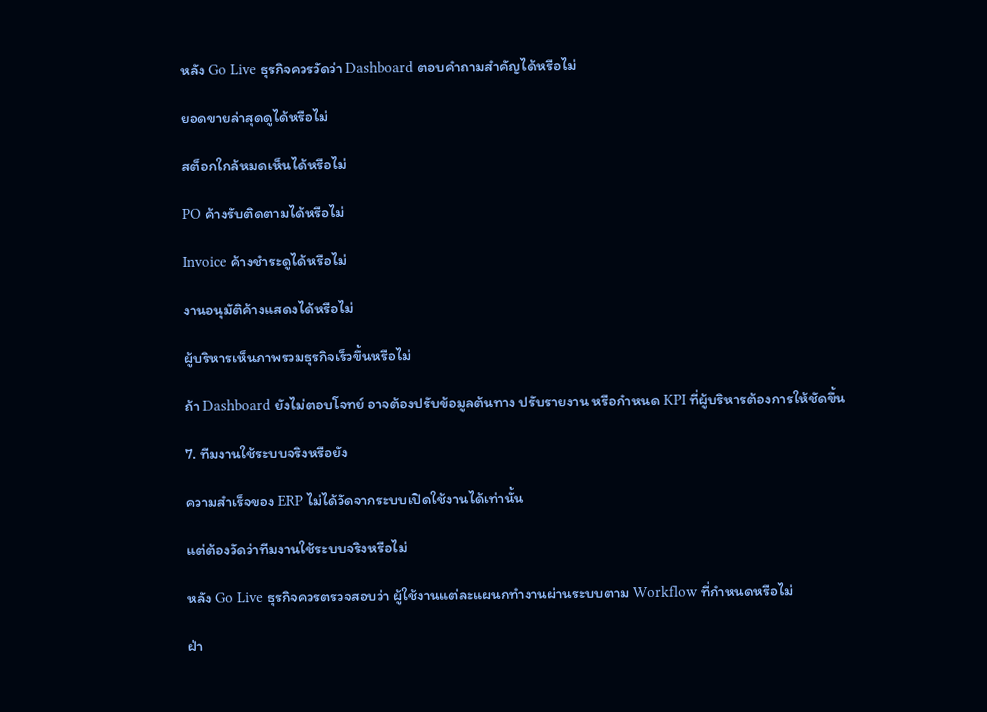หลัง Go Live ธุรกิจควรวัดว่า Dashboard ตอบคำถามสำคัญได้หรือไม่

ยอดขายล่าสุดดูได้หรือไม่

สต็อกใกล้หมดเห็นได้หรือไม่

PO ค้างรับติดตามได้หรือไม่

Invoice ค้างชำระดูได้หรือไม่

งานอนุมัติค้างแสดงได้หรือไม่

ผู้บริหารเห็นภาพรวมธุรกิจเร็วขึ้นหรือไม่

ถ้า Dashboard ยังไม่ตอบโจทย์ อาจต้องปรับข้อมูลต้นทาง ปรับรายงาน หรือกำหนด KPI ที่ผู้บริหารต้องการให้ชัดขึ้น

7. ทีมงานใช้ระบบจริงหรือยัง

ความสำเร็จของ ERP ไม่ได้วัดจากระบบเปิดใช้งานได้เท่านั้น

แต่ต้องวัดว่าทีมงานใช้ระบบจริงหรือไม่

หลัง Go Live ธุรกิจควรตรวจสอบว่า ผู้ใช้งานแต่ละแผนกทำงานผ่านระบบตาม Workflow ที่กำหนดหรือไม่

ฝ่า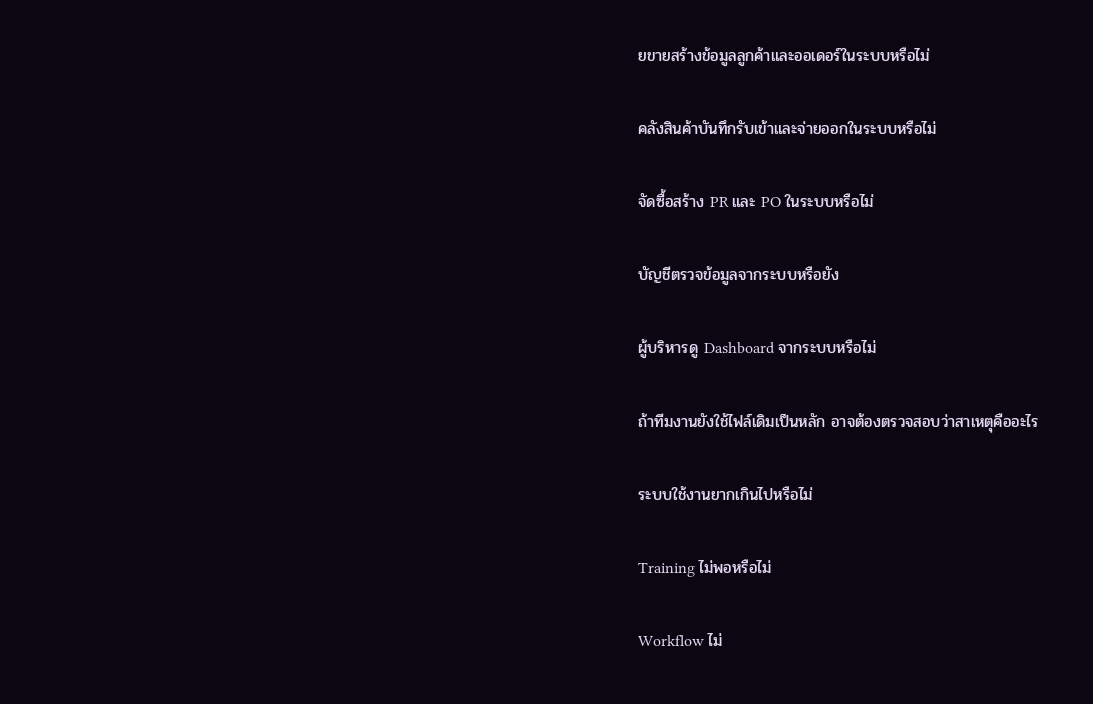ยขายสร้างข้อมูลลูกค้าและออเดอร์ในระบบหรือไม่

คลังสินค้าบันทึกรับเข้าและจ่ายออกในระบบหรือไม่

จัดซื้อสร้าง PR และ PO ในระบบหรือไม่

บัญชีตรวจข้อมูลจากระบบหรือยัง

ผู้บริหารดู Dashboard จากระบบหรือไม่

ถ้าทีมงานยังใช้ไฟล์เดิมเป็นหลัก อาจต้องตรวจสอบว่าสาเหตุคืออะไร

ระบบใช้งานยากเกินไปหรือไม่

Training ไม่พอหรือไม่

Workflow ไม่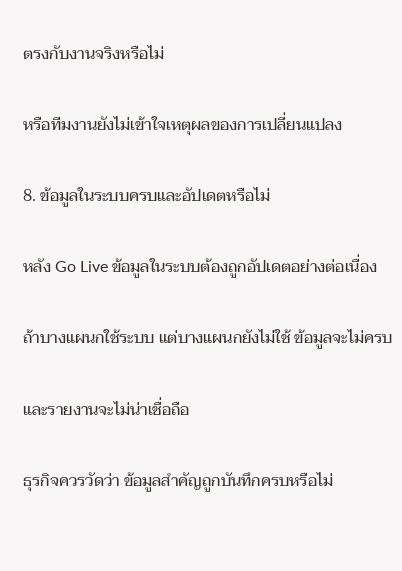ตรงกับงานจริงหรือไม่

หรือทีมงานยังไม่เข้าใจเหตุผลของการเปลี่ยนแปลง

8. ข้อมูลในระบบครบและอัปเดตหรือไม่

หลัง Go Live ข้อมูลในระบบต้องถูกอัปเดตอย่างต่อเนื่อง

ถ้าบางแผนกใช้ระบบ แต่บางแผนกยังไม่ใช้ ข้อมูลจะไม่ครบ

และรายงานจะไม่น่าเชื่อถือ

ธุรกิจควรวัดว่า ข้อมูลสำคัญถูกบันทึกครบหรือไม่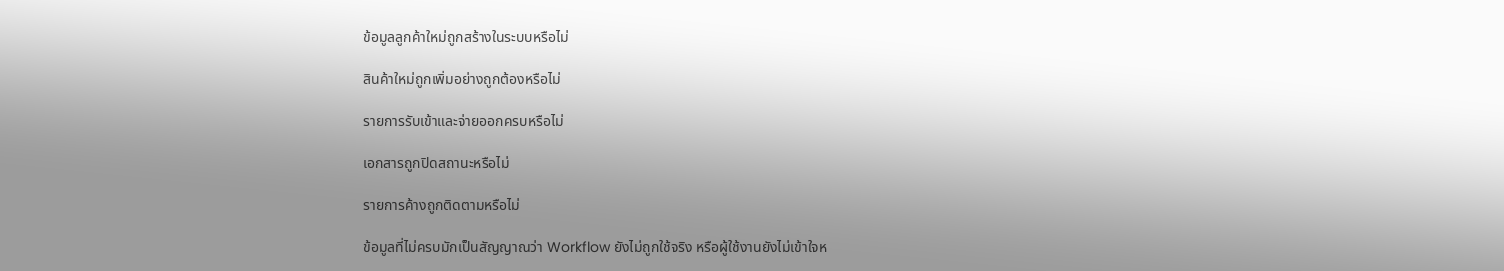ข้อมูลลูกค้าใหม่ถูกสร้างในระบบหรือไม่

สินค้าใหม่ถูกเพิ่มอย่างถูกต้องหรือไม่

รายการรับเข้าและจ่ายออกครบหรือไม่

เอกสารถูกปิดสถานะหรือไม่

รายการค้างถูกติดตามหรือไม่

ข้อมูลที่ไม่ครบมักเป็นสัญญาณว่า Workflow ยังไม่ถูกใช้จริง หรือผู้ใช้งานยังไม่เข้าใจห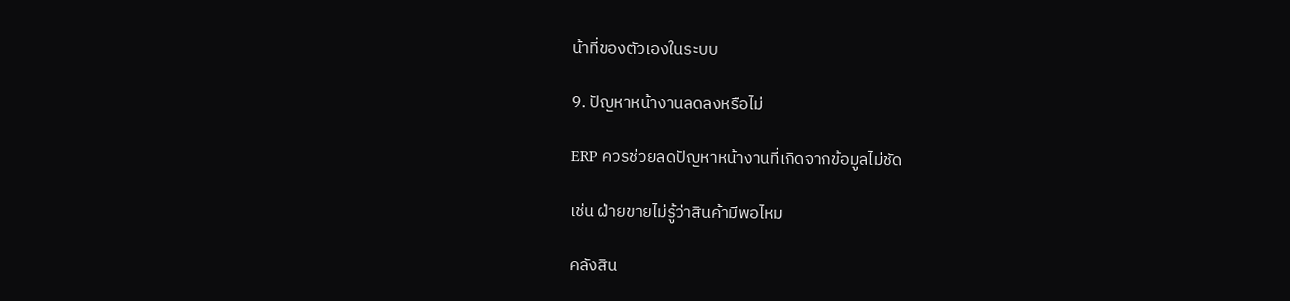น้าที่ของตัวเองในระบบ

9. ปัญหาหน้างานลดลงหรือไม่

ERP ควรช่วยลดปัญหาหน้างานที่เกิดจากข้อมูลไม่ชัด

เช่น ฝ่ายขายไม่รู้ว่าสินค้ามีพอไหม

คลังสิน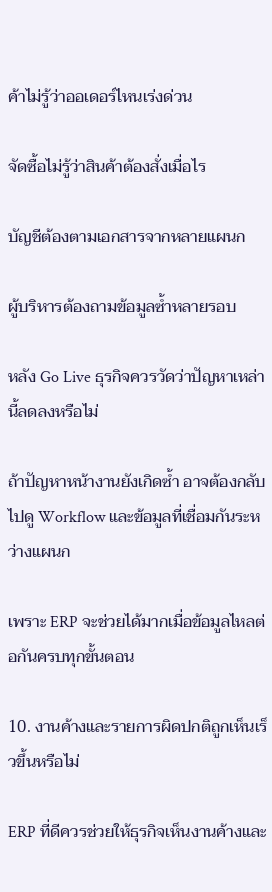ค้าไม่รู้ว่าออเดอร์ไหนเร่งด่วน

จัดซื้อไม่รู้ว่าสินค้าต้องสั่งเมื่อไร

บัญชีต้องตามเอกสารจากหลายแผนก

ผู้บริหารต้องถามข้อมูลซ้ำหลายรอบ

หลัง Go Live ธุรกิจควรวัดว่าปัญหาเหล่านี้ลดลงหรือไม่

ถ้าปัญหาหน้างานยังเกิดซ้ำ อาจต้องกลับไปดู Workflow และข้อมูลที่เชื่อมกันระหว่างแผนก

เพราะ ERP จะช่วยได้มากเมื่อข้อมูลไหลต่อกันครบทุกขั้นตอน

10. งานค้างและรายการผิดปกติถูกเห็นเร็วขึ้นหรือไม่

ERP ที่ดีควรช่วยให้ธุรกิจเห็นงานค้างและ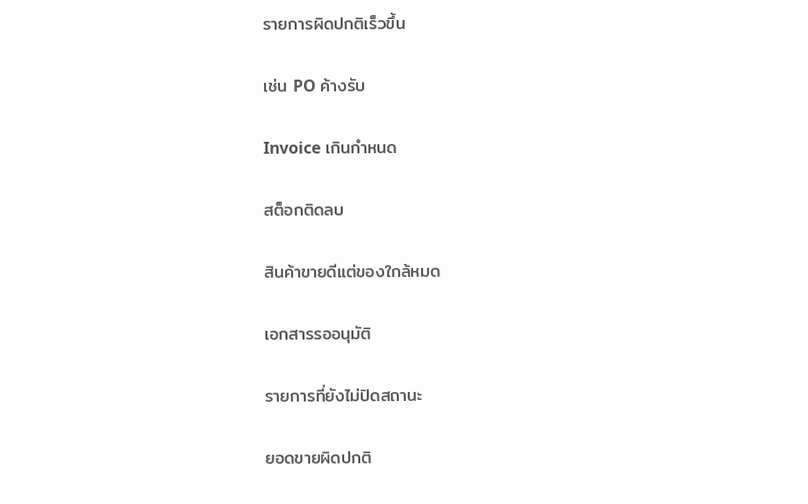รายการผิดปกติเร็วขึ้น

เช่น PO ค้างรับ

Invoice เกินกำหนด

สต็อกติดลบ

สินค้าขายดีแต่ของใกล้หมด

เอกสารรออนุมัติ

รายการที่ยังไม่ปิดสถานะ

ยอดขายผิดปกติ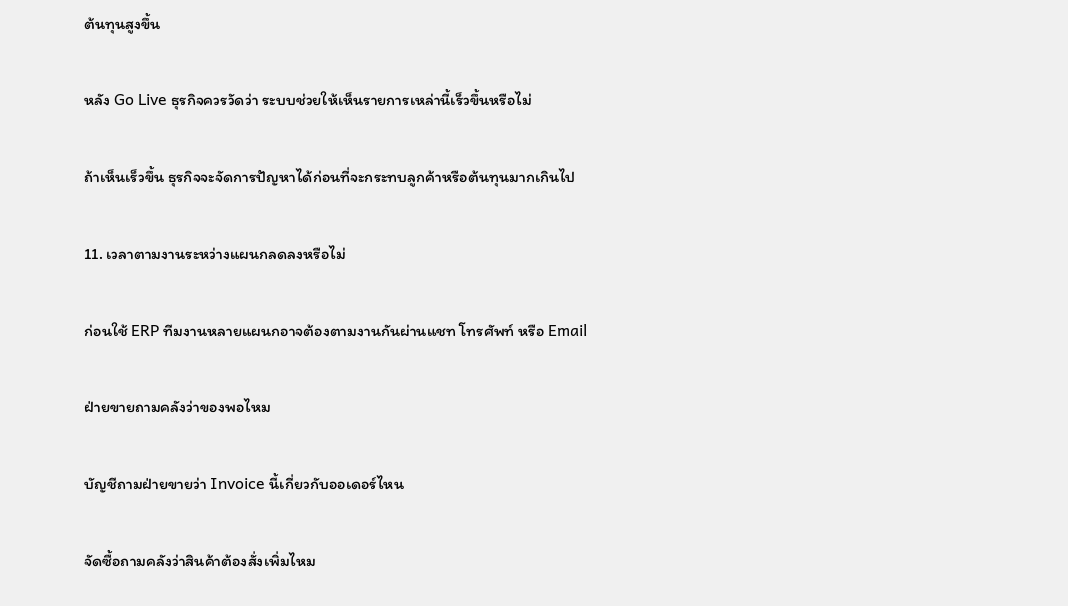ต้นทุนสูงขึ้น

หลัง Go Live ธุรกิจควรวัดว่า ระบบช่วยให้เห็นรายการเหล่านี้เร็วขึ้นหรือไม่

ถ้าเห็นเร็วขึ้น ธุรกิจจะจัดการปัญหาได้ก่อนที่จะกระทบลูกค้าหรือต้นทุนมากเกินไป

11. เวลาตามงานระหว่างแผนกลดลงหรือไม่

ก่อนใช้ ERP ทีมงานหลายแผนกอาจต้องตามงานกันผ่านแชท โทรศัพท์ หรือ Email

ฝ่ายขายถามคลังว่าของพอไหม

บัญชีถามฝ่ายขายว่า Invoice นี้เกี่ยวกับออเดอร์ไหน

จัดซื้อถามคลังว่าสินค้าต้องสั่งเพิ่มไหม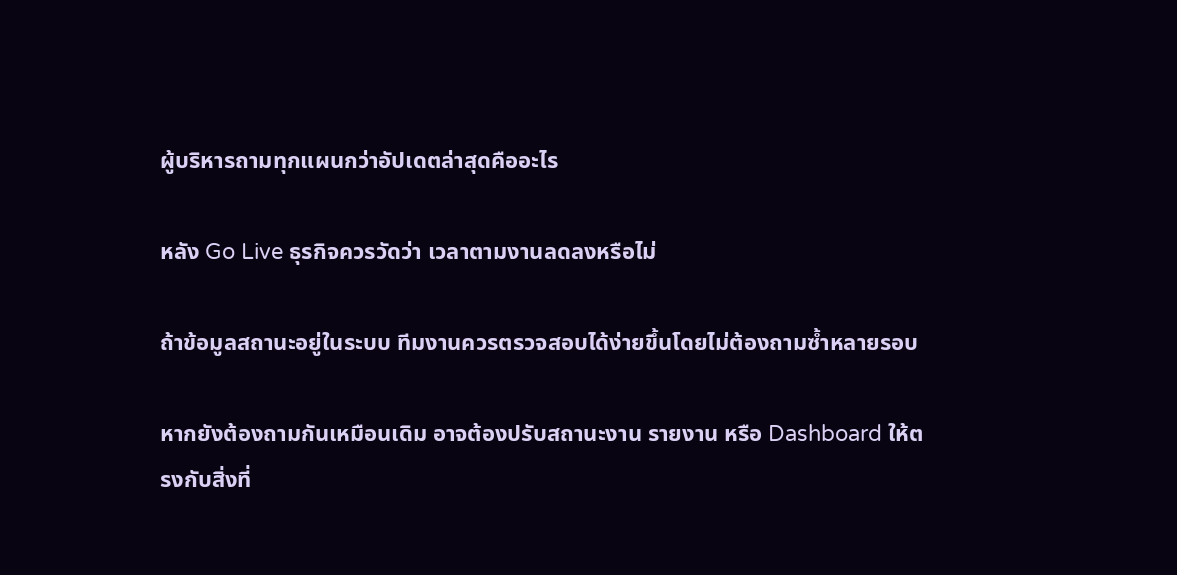ผู้บริหารถามทุกแผนกว่าอัปเดตล่าสุดคืออะไร

หลัง Go Live ธุรกิจควรวัดว่า เวลาตามงานลดลงหรือไม่

ถ้าข้อมูลสถานะอยู่ในระบบ ทีมงานควรตรวจสอบได้ง่ายขึ้นโดยไม่ต้องถามซ้ำหลายรอบ

หากยังต้องถามกันเหมือนเดิม อาจต้องปรับสถานะงาน รายงาน หรือ Dashboard ให้ตรงกับสิ่งที่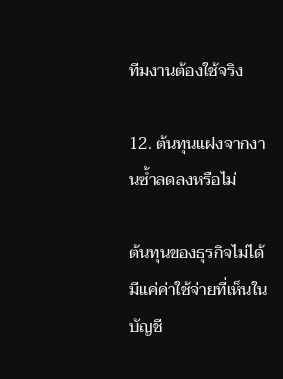ทีมงานต้องใช้จริง

12. ต้นทุนแฝงจากงานซ้ำลดลงหรือไม่

ต้นทุนของธุรกิจไม่ได้มีแค่ค่าใช้จ่ายที่เห็นในบัญชี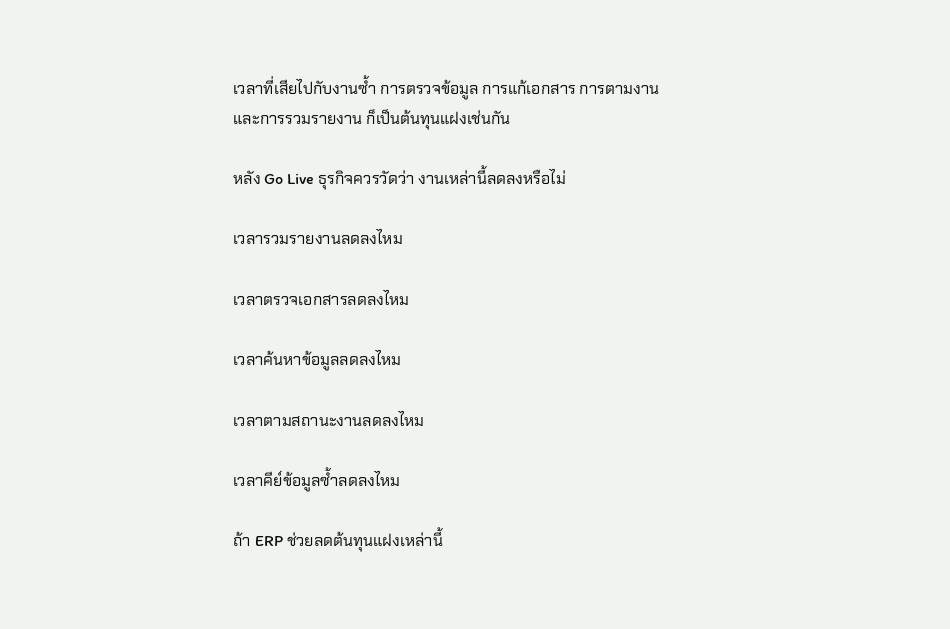เวลาที่เสียไปกับงานซ้ำ การตรวจข้อมูล การแก้เอกสาร การตามงาน และการรวมรายงาน ก็เป็นต้นทุนแฝงเช่นกัน

หลัง Go Live ธุรกิจควรวัดว่า งานเหล่านี้ลดลงหรือไม่

เวลารวมรายงานลดลงไหม

เวลาตรวจเอกสารลดลงไหม

เวลาค้นหาข้อมูลลดลงไหม

เวลาตามสถานะงานลดลงไหม

เวลาคีย์ข้อมูลซ้ำลดลงไหม

ถ้า ERP ช่วยลดต้นทุนแฝงเหล่านี้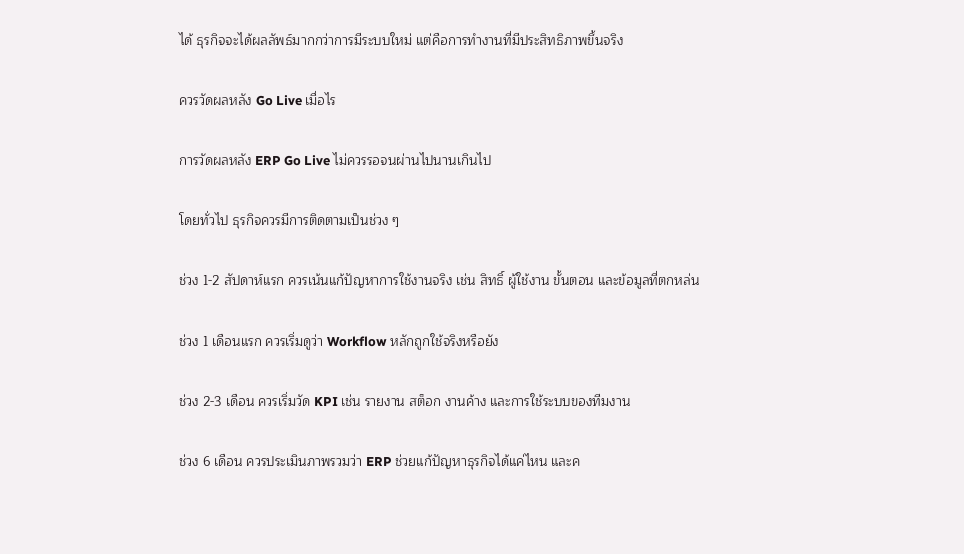ได้ ธุรกิจจะได้ผลลัพธ์มากกว่าการมีระบบใหม่ แต่คือการทำงานที่มีประสิทธิภาพขึ้นจริง

ควรวัดผลหลัง Go Live เมื่อไร

การวัดผลหลัง ERP Go Live ไม่ควรรอจนผ่านไปนานเกินไป

โดยทั่วไป ธุรกิจควรมีการติดตามเป็นช่วง ๆ

ช่วง 1-2 สัปดาห์แรก ควรเน้นแก้ปัญหาการใช้งานจริง เช่น สิทธิ์ ผู้ใช้งาน ขั้นตอน และข้อมูลที่ตกหล่น

ช่วง 1 เดือนแรก ควรเริ่มดูว่า Workflow หลักถูกใช้จริงหรือยัง

ช่วง 2-3 เดือน ควรเริ่มวัด KPI เช่น รายงาน สต็อก งานค้าง และการใช้ระบบของทีมงาน

ช่วง 6 เดือน ควรประเมินภาพรวมว่า ERP ช่วยแก้ปัญหาธุรกิจได้แค่ไหน และค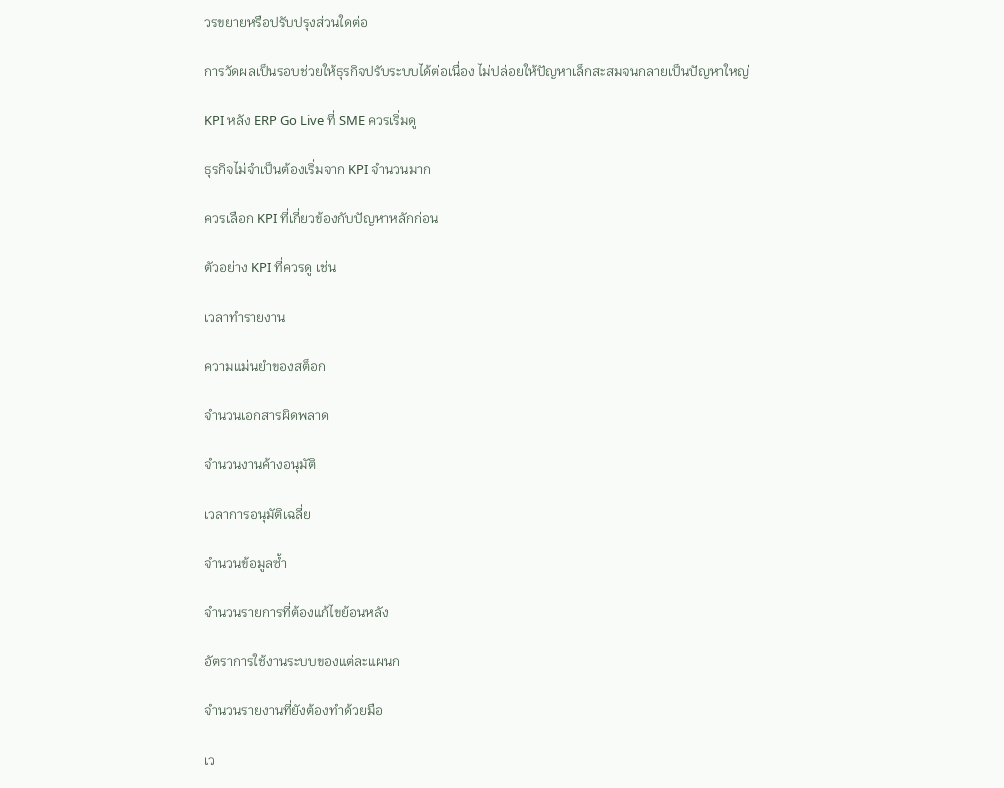วรขยายหรือปรับปรุงส่วนใดต่อ

การวัดผลเป็นรอบช่วยให้ธุรกิจปรับระบบได้ต่อเนื่อง ไม่ปล่อยให้ปัญหาเล็กสะสมจนกลายเป็นปัญหาใหญ่

KPI หลัง ERP Go Live ที่ SME ควรเริ่มดู

ธุรกิจไม่จำเป็นต้องเริ่มจาก KPI จำนวนมาก

ควรเลือก KPI ที่เกี่ยวข้องกับปัญหาหลักก่อน

ตัวอย่าง KPI ที่ควรดู เช่น

เวลาทำรายงาน

ความแม่นยำของสต็อก

จำนวนเอกสารผิดพลาด

จำนวนงานค้างอนุมัติ

เวลาการอนุมัติเฉลี่ย

จำนวนข้อมูลซ้ำ

จำนวนรายการที่ต้องแก้ไขย้อนหลัง

อัตราการใช้งานระบบของแต่ละแผนก

จำนวนรายงานที่ยังต้องทำด้วยมือ

เว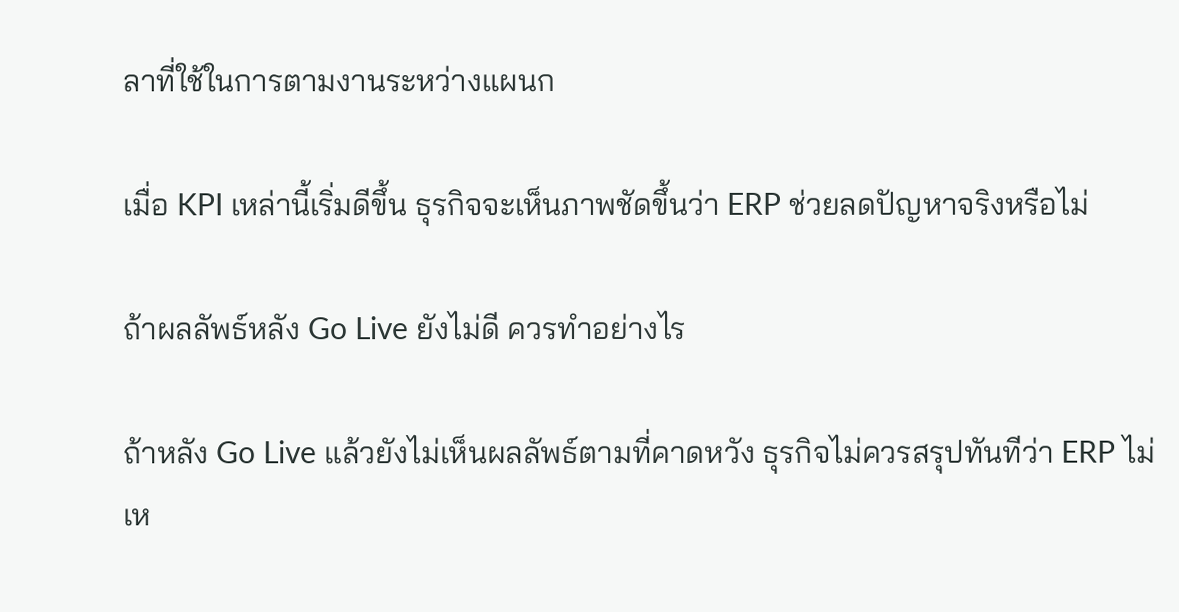ลาที่ใช้ในการตามงานระหว่างแผนก

เมื่อ KPI เหล่านี้เริ่มดีขึ้น ธุรกิจจะเห็นภาพชัดขึ้นว่า ERP ช่วยลดปัญหาจริงหรือไม่

ถ้าผลลัพธ์หลัง Go Live ยังไม่ดี ควรทำอย่างไร

ถ้าหลัง Go Live แล้วยังไม่เห็นผลลัพธ์ตามที่คาดหวัง ธุรกิจไม่ควรสรุปทันทีว่า ERP ไม่เห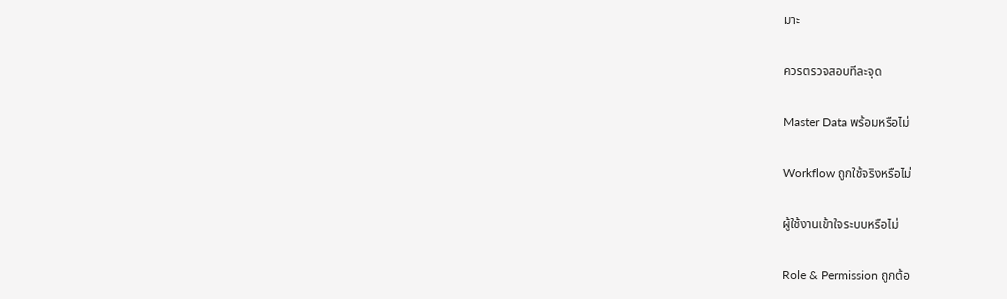มาะ

ควรตรวจสอบทีละจุด

Master Data พร้อมหรือไม่

Workflow ถูกใช้จริงหรือไม่

ผู้ใช้งานเข้าใจระบบหรือไม่

Role & Permission ถูกต้อ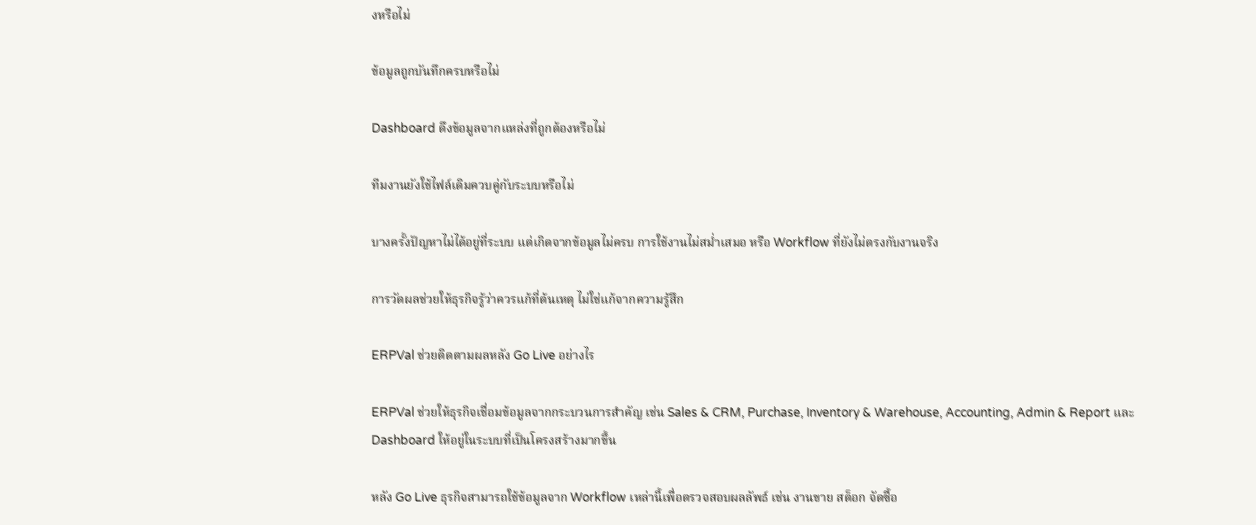งหรือไม่

ข้อมูลถูกบันทึกครบหรือไม่

Dashboard ดึงข้อมูลจากแหล่งที่ถูกต้องหรือไม่

ทีมงานยังใช้ไฟล์เดิมควบคู่กับระบบหรือไม่

บางครั้งปัญหาไม่ได้อยู่ที่ระบบ แต่เกิดจากข้อมูลไม่ครบ การใช้งานไม่สม่ำเสมอ หรือ Workflow ที่ยังไม่ตรงกับงานจริง

การวัดผลช่วยให้ธุรกิจรู้ว่าควรแก้ที่ต้นเหตุ ไม่ใช่แก้จากความรู้สึก

ERPVal ช่วยติดตามผลหลัง Go Live อย่างไร

ERPVal ช่วยให้ธุรกิจเชื่อมข้อมูลจากกระบวนการสำคัญ เช่น Sales & CRM, Purchase, Inventory & Warehouse, Accounting, Admin & Report และ Dashboard ให้อยู่ในระบบที่เป็นโครงสร้างมากขึ้น

หลัง Go Live ธุรกิจสามารถใช้ข้อมูลจาก Workflow เหล่านี้เพื่อตรวจสอบผลลัพธ์ เช่น งานขาย สต็อก จัดซื้อ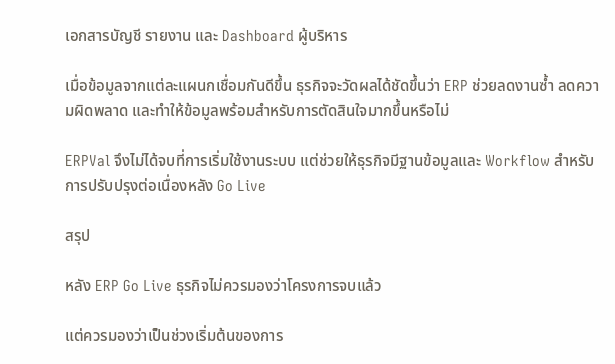เอกสารบัญชี รายงาน และ Dashboard ผู้บริหาร

เมื่อข้อมูลจากแต่ละแผนกเชื่อมกันดีขึ้น ธุรกิจจะวัดผลได้ชัดขึ้นว่า ERP ช่วยลดงานซ้ำ ลดความผิดพลาด และทำให้ข้อมูลพร้อมสำหรับการตัดสินใจมากขึ้นหรือไม่

ERPVal จึงไม่ได้จบที่การเริ่มใช้งานระบบ แต่ช่วยให้ธุรกิจมีฐานข้อมูลและ Workflow สำหรับการปรับปรุงต่อเนื่องหลัง Go Live

สรุป

หลัง ERP Go Live ธุรกิจไม่ควรมองว่าโครงการจบแล้ว

แต่ควรมองว่าเป็นช่วงเริ่มต้นของการ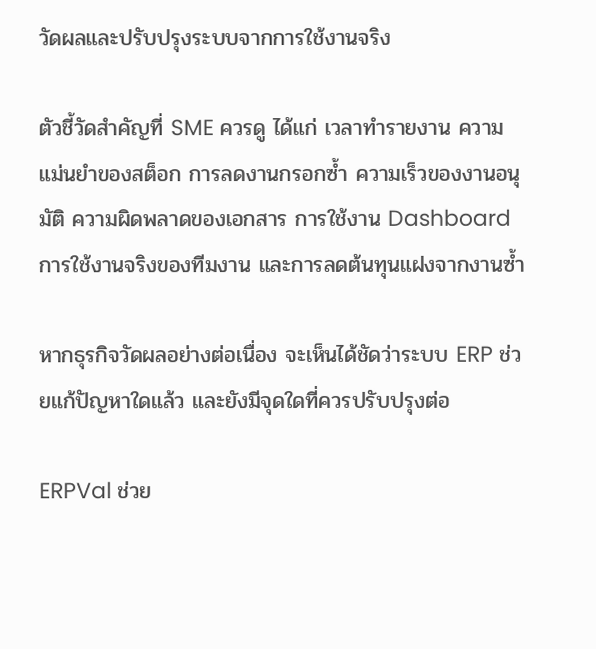วัดผลและปรับปรุงระบบจากการใช้งานจริง

ตัวชี้วัดสำคัญที่ SME ควรดู ได้แก่ เวลาทำรายงาน ความแม่นยำของสต็อก การลดงานกรอกซ้ำ ความเร็วของงานอนุมัติ ความผิดพลาดของเอกสาร การใช้งาน Dashboard การใช้งานจริงของทีมงาน และการลดต้นทุนแฝงจากงานซ้ำ

หากธุรกิจวัดผลอย่างต่อเนื่อง จะเห็นได้ชัดว่าระบบ ERP ช่วยแก้ปัญหาใดแล้ว และยังมีจุดใดที่ควรปรับปรุงต่อ

ERPVal ช่วย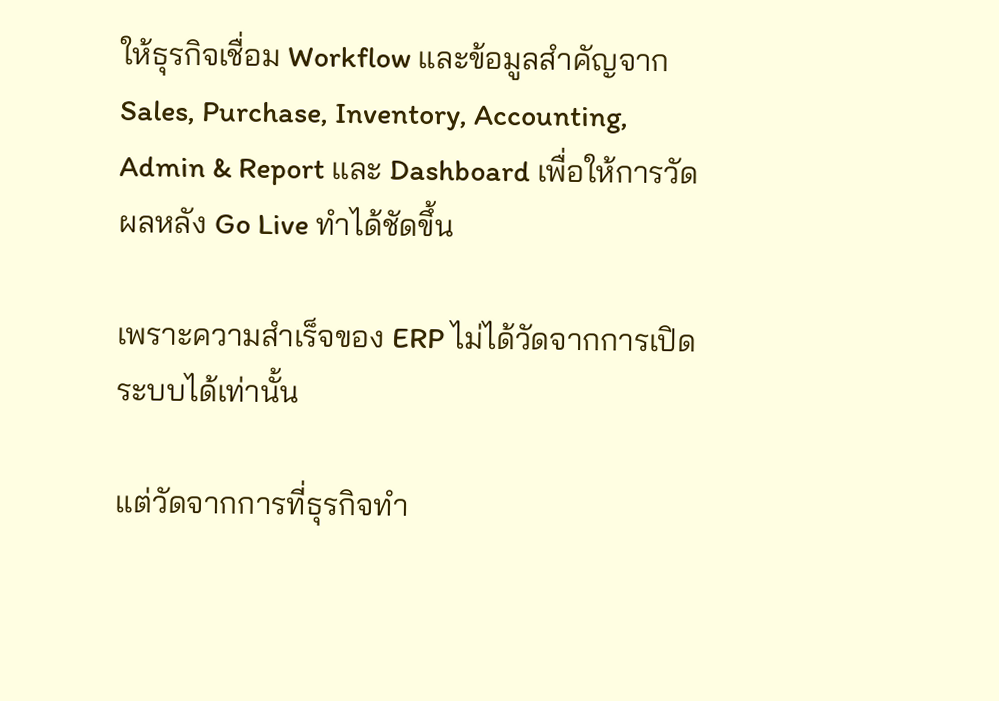ให้ธุรกิจเชื่อม Workflow และข้อมูลสำคัญจาก Sales, Purchase, Inventory, Accounting, Admin & Report และ Dashboard เพื่อให้การวัดผลหลัง Go Live ทำได้ชัดขึ้น

เพราะความสำเร็จของ ERP ไม่ได้วัดจากการเปิดระบบได้เท่านั้น

แต่วัดจากการที่ธุรกิจทำ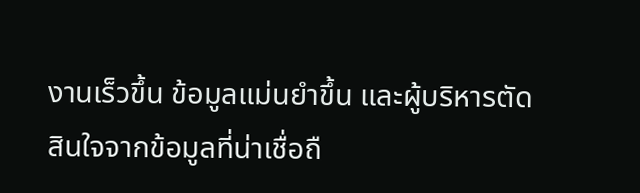งานเร็วขึ้น ข้อมูลแม่นยำขึ้น และผู้บริหารตัดสินใจจากข้อมูลที่น่าเชื่อถื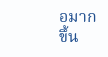อมากขึ้น